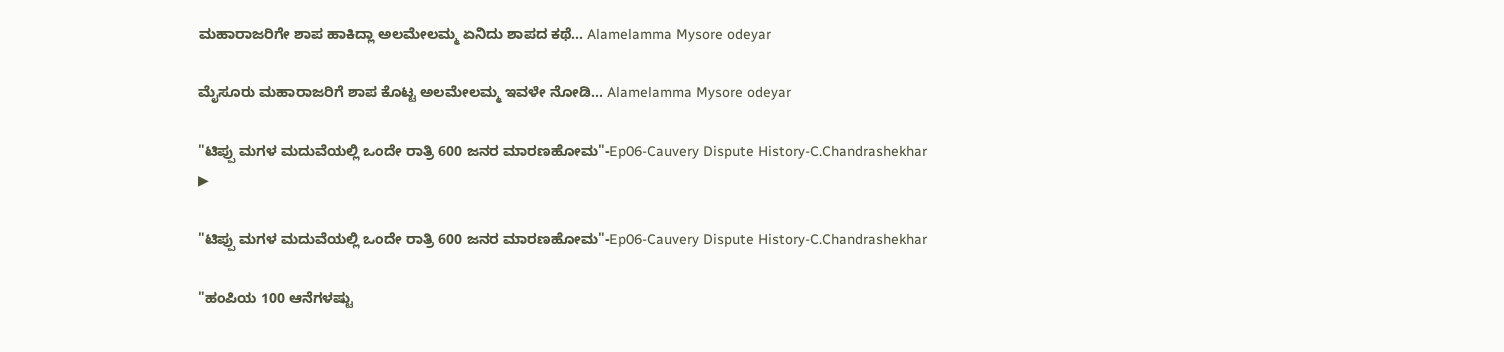ಮಹಾರಾಜರಿಗೇ ಶಾಪ ಹಾಕಿದ್ಲಾ ಅಲಮೇಲಮ್ಮ ಏನಿದು ಶಾಪದ ಕಥೆ... Alamelamma Mysore odeyar

ಮೈಸೂರು ಮಹಾರಾಜರಿಗೆ ಶಾಪ ಕೊಟ್ಟ ಅಲಮೇಲಮ್ಮ ಇವಳೇ ನೋಡಿ... Alamelamma Mysore odeyar

"ಟಿಪ್ಪು ಮಗಳ ಮದುವೆಯಲ್ಲಿ ಒಂದೇ ರಾತ್ರಿ 600 ಜನರ ಮಾರಣಹೋಮ"-Ep06-Cauvery Dispute History-C.Chandrashekhar
▶

"ಟಿಪ್ಪು ಮಗಳ ಮದುವೆಯಲ್ಲಿ ಒಂದೇ ರಾತ್ರಿ 600 ಜನರ ಮಾರಣಹೋಮ"-Ep06-Cauvery Dispute History-C.Chandrashekhar

"ಹಂಪಿಯ 100 ಆನೆಗಳಷ್ಟು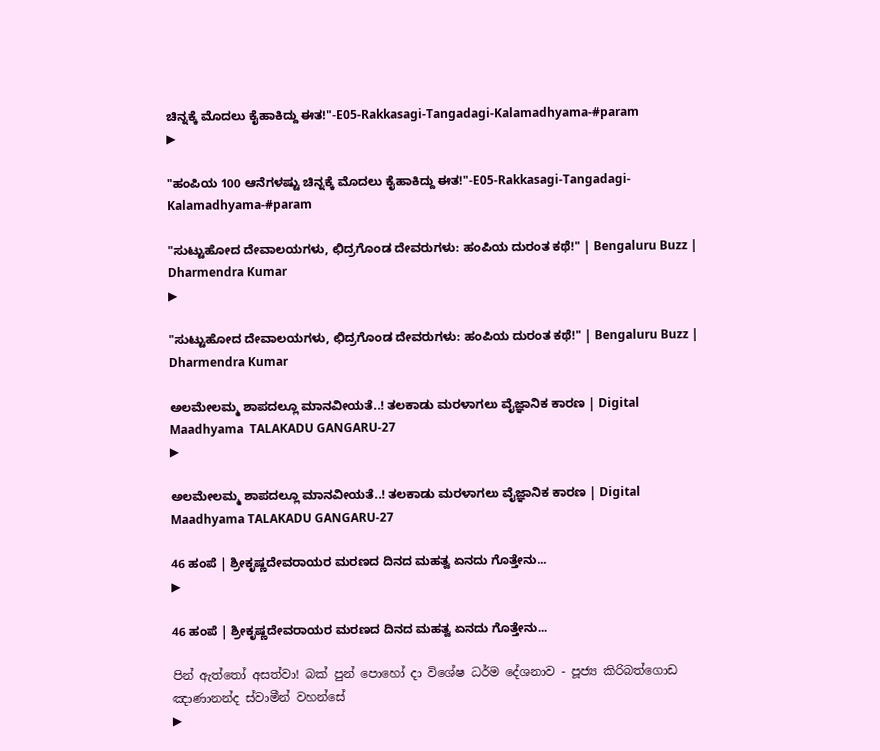ಚಿನ್ನಕ್ಕೆ ಮೊದಲು ಕೈಹಾಕಿದ್ದು ಈತ!"-E05-Rakkasagi-Tangadagi-Kalamadhyama-#param
▶

"ಹಂಪಿಯ 100 ಆನೆಗಳಷ್ಟು ಚಿನ್ನಕ್ಕೆ ಮೊದಲು ಕೈಹಾಕಿದ್ದು ಈತ!"-E05-Rakkasagi-Tangadagi-Kalamadhyama-#param

"ಸುಟ್ಟುಹೋದ ದೇವಾಲಯಗಳು, ಛಿದ್ರಗೊಂಡ ದೇವರುಗಳು: ಹಂಪಿಯ ದುರಂತ ಕಥೆ!" | Bengaluru Buzz | Dharmendra Kumar
▶

"ಸುಟ್ಟುಹೋದ ದೇವಾಲಯಗಳು, ಛಿದ್ರಗೊಂಡ ದೇವರುಗಳು: ಹಂಪಿಯ ದುರಂತ ಕಥೆ!" | Bengaluru Buzz | Dharmendra Kumar

ಅಲಮೇಲಮ್ಮ ಶಾಪದಲ್ಲೂ ಮಾನವೀಯತೆ..! ತಲಕಾಡು ಮರಳಾಗಲು ವೈಜ್ಞಾನಿಕ ಕಾರಣ | Digital Maadhyama  TALAKADU GANGARU-27
▶

ಅಲಮೇಲಮ್ಮ ಶಾಪದಲ್ಲೂ ಮಾನವೀಯತೆ..! ತಲಕಾಡು ಮರಳಾಗಲು ವೈಜ್ಞಾನಿಕ ಕಾರಣ | Digital Maadhyama TALAKADU GANGARU-27

46 ಹಂಪೆ | ಶ್ರೀಕೃಷ್ಣದೇವರಾಯರ ಮರಣದ ದಿನದ ಮಹತ್ವ ಏನದು ಗೊತ್ತೇನು...
▶

46 ಹಂಪೆ | ಶ್ರೀಕೃಷ್ಣದೇವರಾಯರ ಮರಣದ ದಿನದ ಮಹತ್ವ ಏನದು ಗೊತ್ತೇನು...

පින් ඇත්තෝ අසත්වා! බක් පුන් පොහෝ දා විශේෂ ධර්ම දේශනාව - පූජ්‍ය කිරිබත්ගොඩ ඤාණානන්ද ස්වාමීන් වහන්සේ
▶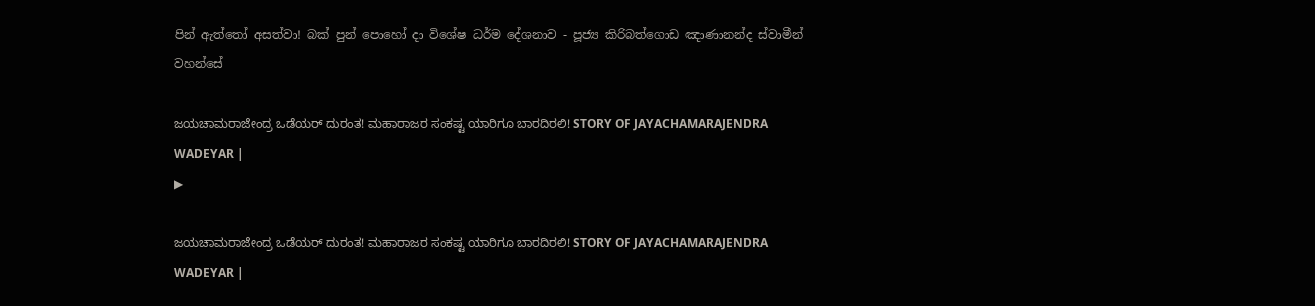පින් ඇත්තෝ අසත්වා! බක් පුන් පොහෝ දා විශේෂ ධර්ම දේශනාව - පූජ්‍ය කිරිබත්ගොඩ ඤාණානන්ද ස්වාමීන් වහන්සේ

ಜಯಚಾಮರಾಜೇಂದ್ರ ಒಡೆಯರ್‌ ದುರಂತ! ಮಹಾರಾಜರ ಸಂಕಷ್ಟ ಯಾರಿಗೂ ಬಾರದಿರಲಿ! STORY OF JAYACHAMARAJENDRA WADEYAR |
▶

ಜಯಚಾಮರಾಜೇಂದ್ರ ಒಡೆಯರ್‌ ದುರಂತ! ಮಹಾರಾಜರ ಸಂಕಷ್ಟ ಯಾರಿಗೂ ಬಾರದಿರಲಿ! STORY OF JAYACHAMARAJENDRA WADEYAR |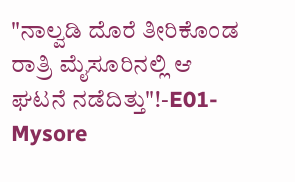"ನಾಲ್ವಡಿ ದೊರೆ ತೀರಿಕೊಂಡ ರಾತ್ರಿ ಮೈಸೂರಿನಲ್ಲಿ ಆ ಘಟನೆ ನಡೆದಿತ್ತು"!-E01-Mysore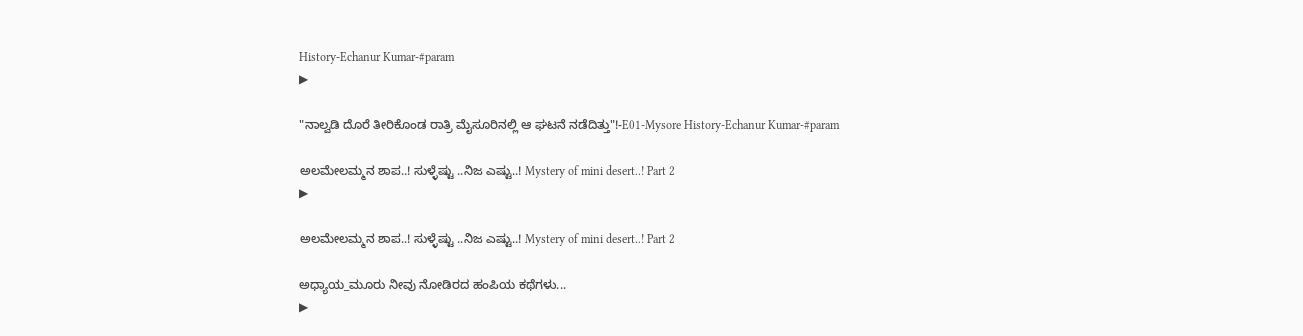History-Echanur Kumar-#param
▶

"ನಾಲ್ವಡಿ ದೊರೆ ತೀರಿಕೊಂಡ ರಾತ್ರಿ ಮೈಸೂರಿನಲ್ಲಿ ಆ ಘಟನೆ ನಡೆದಿತ್ತು"!-E01-Mysore History-Echanur Kumar-#param

ಅಲಮೇಲಮ್ಮನ ಶಾಪ..! ಸುಳ್ಳೆಷ್ಟು ..ನಿಜ ಎಷ್ಟು..! Mystery of mini desert..! Part 2
▶

ಅಲಮೇಲಮ್ಮನ ಶಾಪ..! ಸುಳ್ಳೆಷ್ಟು ..ನಿಜ ಎಷ್ಟು..! Mystery of mini desert..! Part 2

ಅಧ್ಯಾಯ_ಮೂರು ನೀವು ನೋಡಿರದ ಹಂಪಿಯ ಕಥೆಗಳು...
▶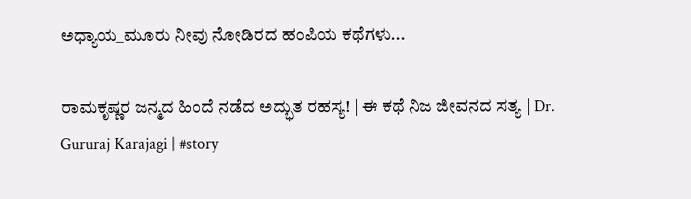ಅಧ್ಯಾಯ_ಮೂರು ನೀವು ನೋಡಿರದ ಹಂಪಿಯ ಕಥೆಗಳು...

ರಾಮಕೃಷ್ಣರ ಜನ್ಮದ ಹಿಂದೆ ನಡೆದ ಅದ್ಭುತ ರಹಸ್ಯ! | ಈ ಕಥೆ ನಿಜ ಜೀವನದ ಸತ್ಯ | Dr. Gururaj Karajagi | #story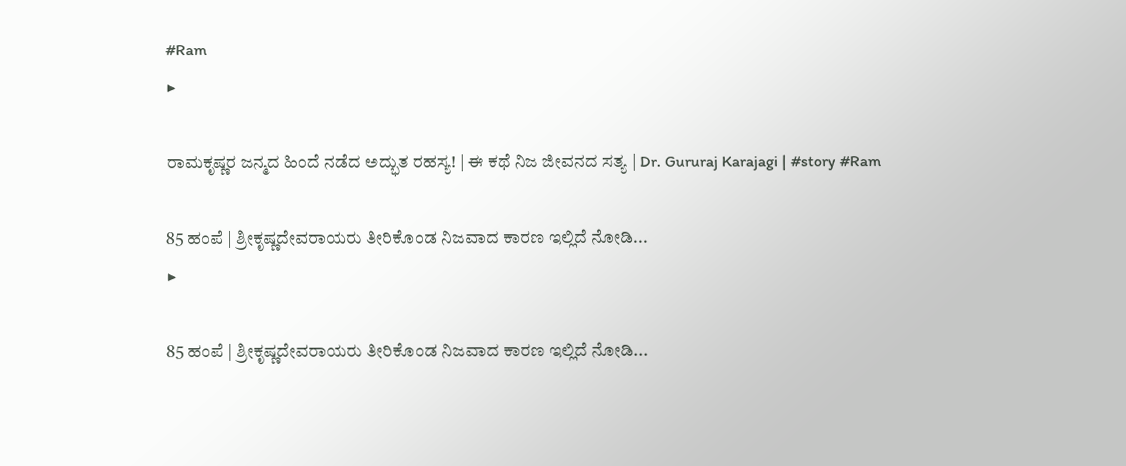#Ram
▶

ರಾಮಕೃಷ್ಣರ ಜನ್ಮದ ಹಿಂದೆ ನಡೆದ ಅದ್ಭುತ ರಹಸ್ಯ! | ಈ ಕಥೆ ನಿಜ ಜೀವನದ ಸತ್ಯ | Dr. Gururaj Karajagi | #story #Ram

85 ಹಂಪೆ | ಶ್ರೀಕೃಷ್ಣದೇವರಾಯರು ತೀರಿಕೊಂಡ ನಿಜವಾದ ಕಾರಣ ಇಲ್ಲಿದೆ ನೋಡಿ...
▶

85 ಹಂಪೆ | ಶ್ರೀಕೃಷ್ಣದೇವರಾಯರು ತೀರಿಕೊಂಡ ನಿಜವಾದ ಕಾರಣ ಇಲ್ಲಿದೆ ನೋಡಿ...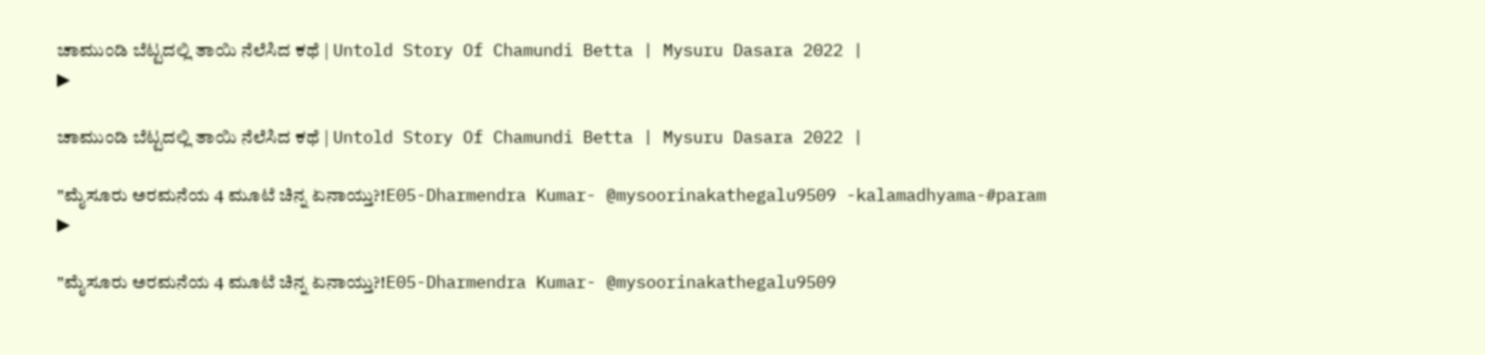ಚಾಮುಂಡಿ ಬೆಟ್ಟದಲ್ಲಿ ತಾಯಿ ನೆಲೆಸಿದ ಕಥೆ | Untold Story Of Chamundi Betta | Mysuru Dasara 2022 |
▶

ಚಾಮುಂಡಿ ಬೆಟ್ಟದಲ್ಲಿ ತಾಯಿ ನೆಲೆಸಿದ ಕಥೆ | Untold Story Of Chamundi Betta | Mysuru Dasara 2022 |

"ಮೈಸೂರು ಅರಮನೆಯ 4 ಮೂಟೆ ಚಿನ್ನ ಏನಾಯ್ತು?!E05-Dharmendra Kumar- @mysoorinakathegalu9509 -kalamadhyama-#param
▶

"ಮೈಸೂರು ಅರಮನೆಯ 4 ಮೂಟೆ ಚಿನ್ನ ಏನಾಯ್ತು?!E05-Dharmendra Kumar- @mysoorinakathegalu9509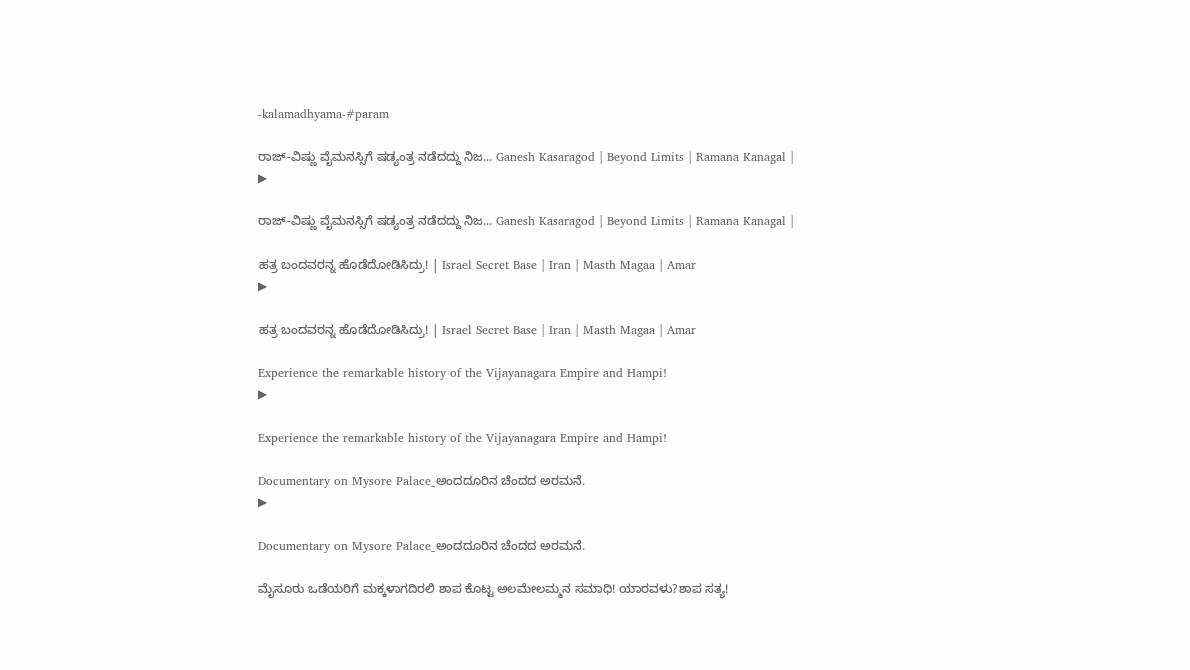-kalamadhyama-#param

ರಾಜ್-ವಿಷ್ಣು ವೈಮನಸ್ಸಿಗೆ ಷಡ್ಯಂತ್ರ ನಡೆದದ್ದು ನಿಜ... Ganesh Kasaragod | Beyond Limits | Ramana Kanagal |
▶

ರಾಜ್-ವಿಷ್ಣು ವೈಮನಸ್ಸಿಗೆ ಷಡ್ಯಂತ್ರ ನಡೆದದ್ದು ನಿಜ... Ganesh Kasaragod | Beyond Limits | Ramana Kanagal |

ಹತ್ರ ಬಂದವರನ್ನ ಹೊಡೆದೋಡಿಸಿದ್ರು! | Israel Secret Base | Iran | Masth Magaa | Amar
▶

ಹತ್ರ ಬಂದವರನ್ನ ಹೊಡೆದೋಡಿಸಿದ್ರು! | Israel Secret Base | Iran | Masth Magaa | Amar

Experience the remarkable history of the Vijayanagara Empire and Hampi!
▶

Experience the remarkable history of the Vijayanagara Empire and Hampi!

Documentary on Mysore Palace_ಅಂದದೂರಿನ ಚೆಂದದ ಅರಮನೆ.
▶

Documentary on Mysore Palace_ಅಂದದೂರಿನ ಚೆಂದದ ಅರಮನೆ.

ಮೈಸೂರು ಒಡೆಯರಿಗೆ ಮಕ್ಕಳಾಗದಿರಲಿ ಶಾಪ ಕೊಟ್ಟ ಅಲಮೇಲಮ್ಮನ ಸಮಾಧಿ! ಯಾರವಳು?ಶಾಪ ಸತ್ಯ!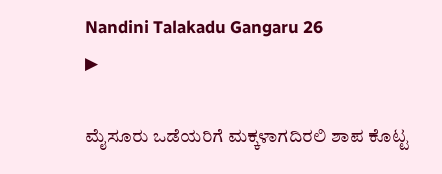Nandini Talakadu Gangaru 26
▶

ಮೈಸೂರು ಒಡೆಯರಿಗೆ ಮಕ್ಕಳಾಗದಿರಲಿ ಶಾಪ ಕೊಟ್ಟ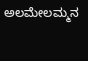ಅಲಮೇಲಮ್ಮನ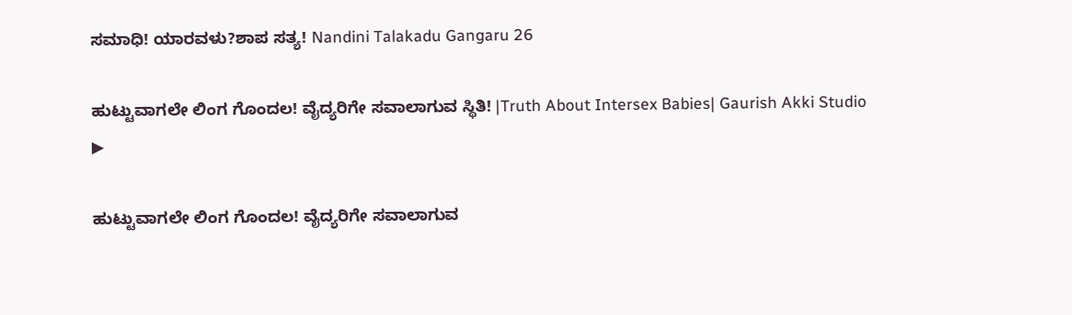ಸಮಾಧಿ! ಯಾರವಳು?ಶಾಪ ಸತ್ಯ! Nandini Talakadu Gangaru 26

ಹುಟ್ಟುವಾಗಲೇ ಲಿಂಗ ಗೊಂದಲ! ವೈದ್ಯರಿಗೇ ಸವಾಲಾಗುವ ಸ್ಥಿತಿ! |Truth About Intersex Babies| Gaurish Akki Studio
▶

ಹುಟ್ಟುವಾಗಲೇ ಲಿಂಗ ಗೊಂದಲ! ವೈದ್ಯರಿಗೇ ಸವಾಲಾಗುವ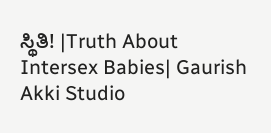ಸ್ಥಿತಿ! |Truth About Intersex Babies| Gaurish Akki Studio